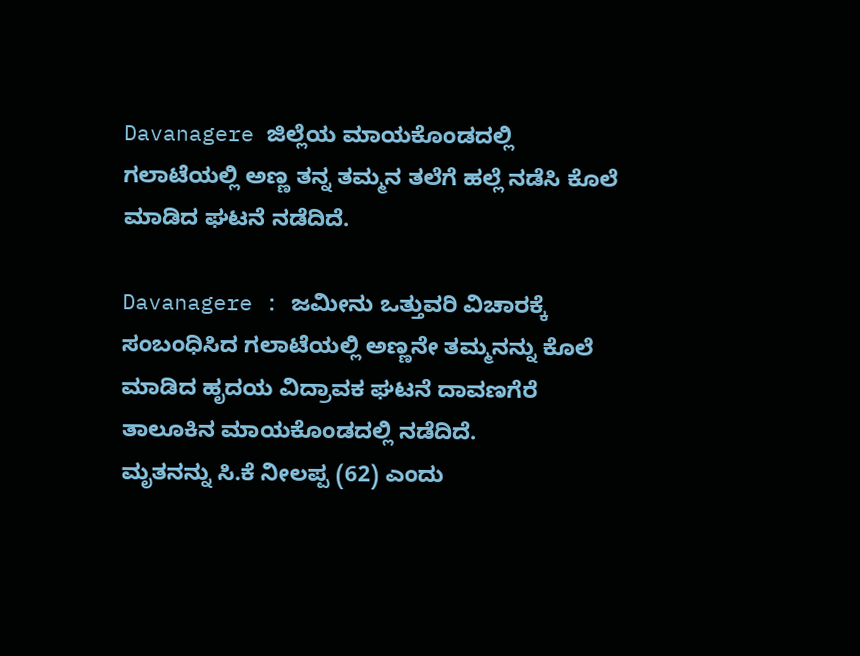Davanagere ಜಿಲ್ಲೆಯ ಮಾಯಕೊಂಡದಲ್ಲಿ ಗಲಾಟೆಯಲ್ಲಿ ಅಣ್ಣ ತನ್ನ ತಮ್ಮನ ತಲೆಗೆ ಹಲ್ಲೆ ನಡೆಸಿ ಕೊಲೆ ಮಾಡಿದ ಘಟನೆ ನಡೆದಿದೆ.

Davanagere : ಜಮೀನು ಒತ್ತುವರಿ ವಿಚಾರಕ್ಕೆ ಸಂಬಂಧಿಸಿದ ಗಲಾಟೆಯಲ್ಲಿ ಅಣ್ಣನೇ ತಮ್ಮನನ್ನು ಕೊಲೆ ಮಾಡಿದ ಹೃದಯ ವಿದ್ರಾವಕ ಘಟನೆ ದಾವಣಗೆರೆ ತಾಲೂಕಿನ ಮಾಯಕೊಂಡದಲ್ಲಿ ನಡೆದಿದೆ.
ಮೃತನನ್ನು ಸಿ.ಕೆ ನೀಲಪ್ಪ (62) ಎಂದು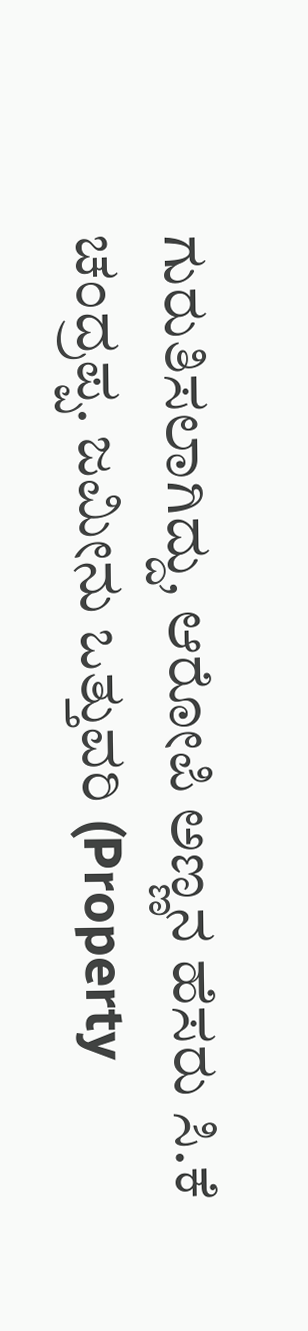ಗುರುತಿಸಲಾಗಿದ್ದು, ಆರೋಪಿ ಅಣ್ಣನ ಹೆಸರು ಸಿ.ಕೆ ಚಂದ್ರಪ್ಪ. ಜಮೀನು ಒತ್ತುವರಿ (Property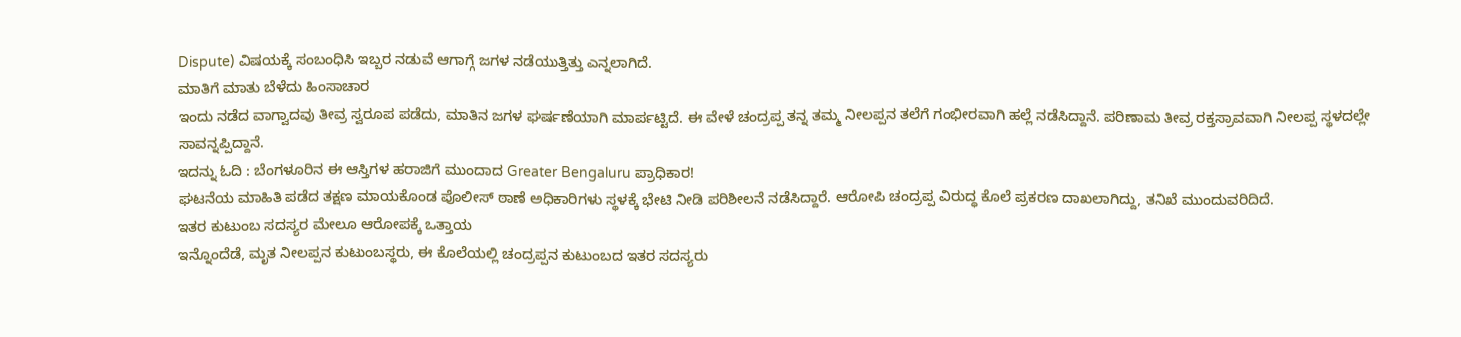Dispute) ವಿಷಯಕ್ಕೆ ಸಂಬಂಧಿಸಿ ಇಬ್ಬರ ನಡುವೆ ಆಗಾಗ್ಗೆ ಜಗಳ ನಡೆಯುತ್ತಿತ್ತು ಎನ್ನಲಾಗಿದೆ.
ಮಾತಿಗೆ ಮಾತು ಬೆಳೆದು ಹಿಂಸಾಚಾರ
ಇಂದು ನಡೆದ ವಾಗ್ವಾದವು ತೀವ್ರ ಸ್ವರೂಪ ಪಡೆದು, ಮಾತಿನ ಜಗಳ ಘರ್ಷಣೆಯಾಗಿ ಮಾರ್ಪಟ್ಟಿದೆ. ಈ ವೇಳೆ ಚಂದ್ರಪ್ಪ ತನ್ನ ತಮ್ಮ ನೀಲಪ್ಪನ ತಲೆಗೆ ಗಂಭೀರವಾಗಿ ಹಲ್ಲೆ ನಡೆಸಿದ್ದಾನೆ. ಪರಿಣಾಮ ತೀವ್ರ ರಕ್ತಸ್ರಾವವಾಗಿ ನೀಲಪ್ಪ ಸ್ಥಳದಲ್ಲೇ ಸಾವನ್ನಪ್ಪಿದ್ದಾನೆ.
ಇದನ್ನು ಓದಿ : ಬೆಂಗಳೂರಿನ ಈ ಆಸ್ತಿಗಳ ಹರಾಜಿಗೆ ಮುಂದಾದ Greater Bengaluru ಪ್ರಾಧಿಕಾರ!
ಘಟನೆಯ ಮಾಹಿತಿ ಪಡೆದ ತಕ್ಷಣ ಮಾಯಕೊಂಡ ಪೊಲೀಸ್ ಠಾಣೆ ಅಧಿಕಾರಿಗಳು ಸ್ಥಳಕ್ಕೆ ಭೇಟಿ ನೀಡಿ ಪರಿಶೀಲನೆ ನಡೆಸಿದ್ದಾರೆ. ಆರೋಪಿ ಚಂದ್ರಪ್ಪ ವಿರುದ್ಧ ಕೊಲೆ ಪ್ರಕರಣ ದಾಖಲಾಗಿದ್ದು, ತನಿಖೆ ಮುಂದುವರಿದಿದೆ.
ಇತರ ಕುಟುಂಬ ಸದಸ್ಯರ ಮೇಲೂ ಆರೋಪಕ್ಕೆ ಒತ್ತಾಯ
ಇನ್ನೊಂದೆಡೆ, ಮೃತ ನೀಲಪ್ಪನ ಕುಟುಂಬಸ್ಥರು, ಈ ಕೊಲೆಯಲ್ಲಿ ಚಂದ್ರಪ್ಪನ ಕುಟುಂಬದ ಇತರ ಸದಸ್ಯರು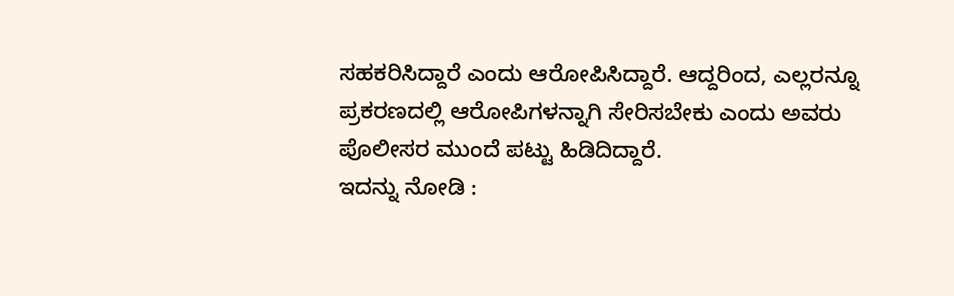ಸಹಕರಿಸಿದ್ದಾರೆ ಎಂದು ಆರೋಪಿಸಿದ್ದಾರೆ. ಆದ್ದರಿಂದ, ಎಲ್ಲರನ್ನೂ ಪ್ರಕರಣದಲ್ಲಿ ಆರೋಪಿಗಳನ್ನಾಗಿ ಸೇರಿಸಬೇಕು ಎಂದು ಅವರು ಪೊಲೀಸರ ಮುಂದೆ ಪಟ್ಟು ಹಿಡಿದಿದ್ದಾರೆ.
ಇದನ್ನು ನೋಡಿ :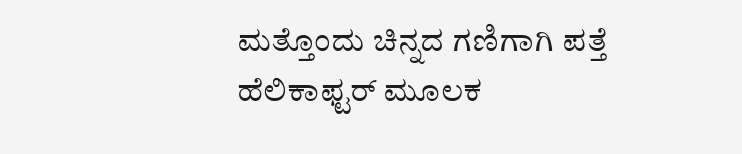ಮತ್ತೊಂದು ಚಿನ್ನದ ಗಣಿಗಾಗಿ ಪತ್ತೆ ಹೆಲಿಕಾಫ್ಟರ್ ಮೂಲಕ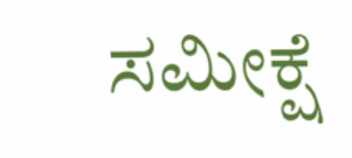ಸಮೀಕ್ಷೆ